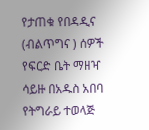የታጠቁ የበዳዲና (ብልጥግና ) ሰዎች የፍርድ ቤት ማዘዣ ሳይዙ በአዱስ አበባ የትግራይ ተወላጅ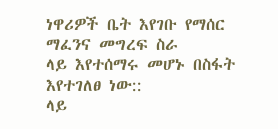ነዋሪዎች ቤት እየገቡ የማሰር ማፈንና መግረፍ ስራ
ላይ እየተሰማሩ መሆኑ በስፋት እየተገለፀ ነው::
ላይ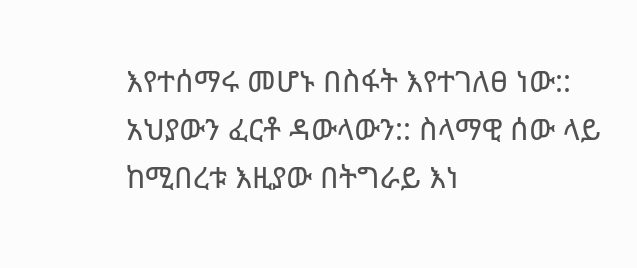እየተሰማሩ መሆኑ በስፋት እየተገለፀ ነው::
አህያውን ፈርቶ ዳውላውን:: ስላማዊ ሰው ላይ ከሚበረቱ እዚያው በትግራይ እነ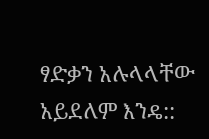ፃድቃን አሉላላቸው አይደለም እንዴ::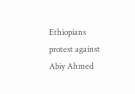Ethiopians protest against Abiy Ahmed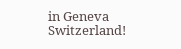in Geneva Switzerland!